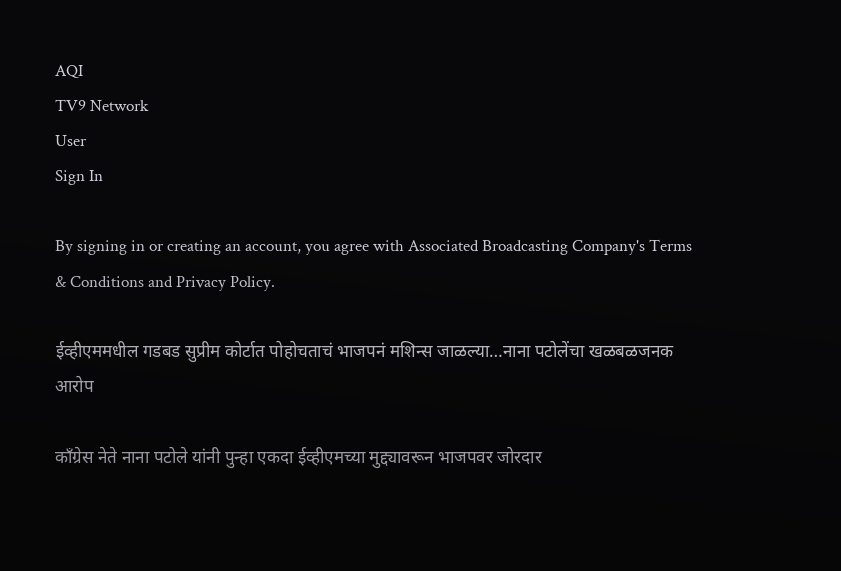AQI
TV9 Network
User
Sign In

By signing in or creating an account, you agree with Associated Broadcasting Company's Terms & Conditions and Privacy Policy.

ईव्हीएममधील गडबड सुप्रीम कोर्टात पोहोचताचं भाजपनं मशिन्स जाळल्या…नाना पटोलेंचा खळबळजनक आरोप

काँग्रेस नेते नाना पटोले यांनी पुन्हा एकदा ईव्हीएमच्या मुद्द्यावरून भाजपवर जोरदार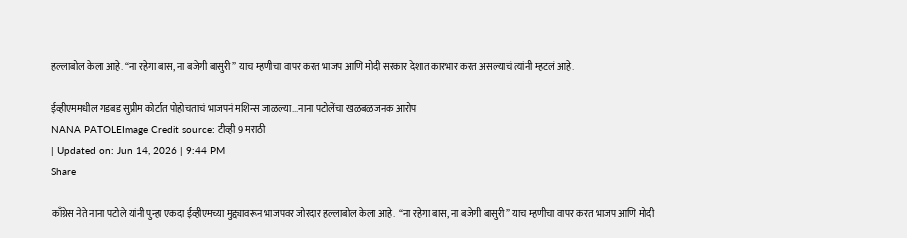हल्लाबोल केला आहे. “ना रहेगा बास, ना बजेगी बासुरी” याच म्हणीचा वापर करत भाजप आणि मोदी सरकार देशात कारभार करत असल्याचं त्यांनी म्हटलं आहे.

ईव्हीएममधील गडबड सुप्रीम कोर्टात पोहोचताचं भाजपनं मशिन्स जाळल्या...नाना पटोलेंचा खळबळजनक आरोप
NANA PATOLEImage Credit source: टीव्ही 9 मराठी
| Updated on: Jun 14, 2026 | 9:44 PM
Share

काँग्रेस नेते नाना पटोले यांनी पुन्हा एकदा ईव्हीएमच्या मुद्द्यावरून भाजपवर जोरदार हल्लाबोल केला आहे.  “ना रहेगा बास, ना बजेगी बासुरी” याच म्हणीचा वापर करत भाजप आणि मोदी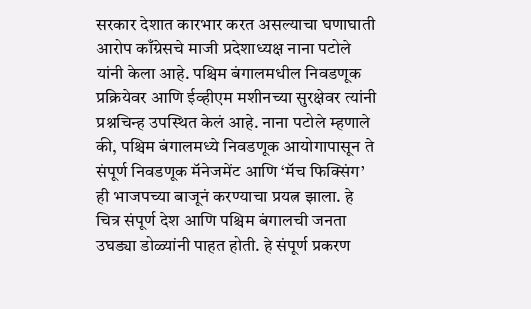सरकार देशात कारभार करत असल्याचा घणाघाती आरोप काँग्रेसचे माजी प्रदेशाध्यक्ष नाना पटोले यांनी केला आहे. पश्चिम बंगालमधील निवडणूक प्रक्रियेवर आणि ईव्हीएम मशीनच्या सुरक्षेवर त्यांनी प्रश्नचिन्ह उपस्थित केलं आहे. नाना पटोले म्हणाले की, पश्चिम बंगालमध्ये निवडणूक आयोगापासून ते संपूर्ण निवडणूक मॅनेजमेंट आणि ‘मॅच फिक्सिंग’ ही भाजपच्या बाजूनं करण्याचा प्रयत्न झाला. हे चित्र संपूर्ण देश आणि पश्चिम बंगालची जनता उघड्या डोळ्यांनी पाहत होती. हे संपूर्ण प्रकरण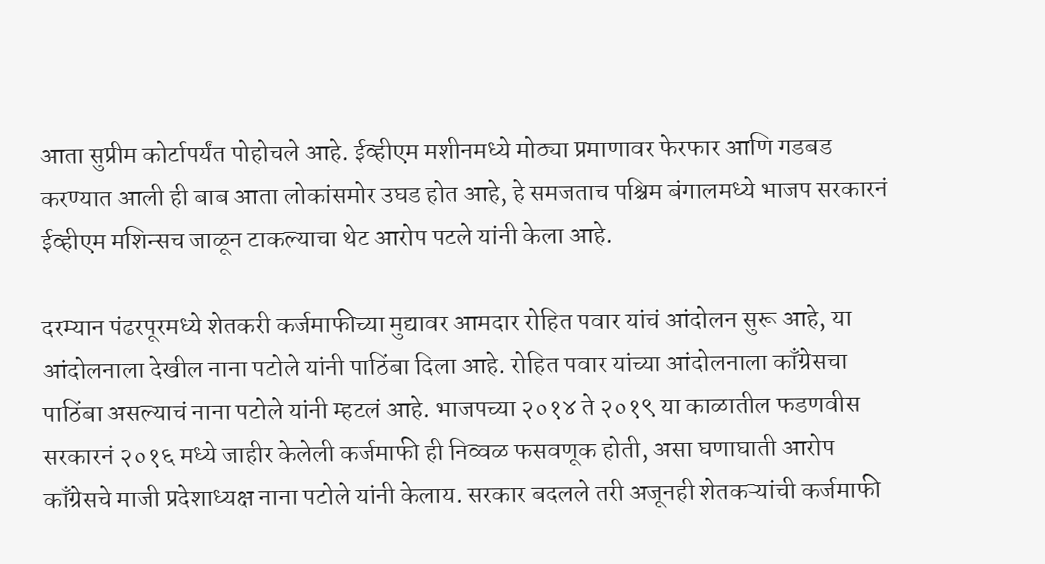आता सुप्रीम कोर्टापर्यंत पोहोचले आहे. ईव्हीएम मशीनमध्ये मोठ्या प्रमाणावर फेरफार आणि गडबड करण्यात आली ही बाब आता लोकांसमोर उघड होत आहे, हे समजताच पश्चिम बंगालमध्ये भाजप सरकारनं ईव्हीएम मशिन्सच जाळून टाकल्याचा थेट आरोप पटले यांनी केला आहे.

दरम्यान पंढरपूरमध्ये शेतकरी कर्जमाफीच्या मुद्यावर आमदार रोहित पवार यांचं आंदोलन सुरू आहे, या आंदोलनाला देखील नाना पटोले यांनी पाठिंबा दिला आहे. रोहित पवार यांच्या आंदोलनाला काँग्रेसचा पाठिंबा असल्याचं नाना पटोले यांनी म्हटलं आहे. भाजपच्या २०१४ ते २०१९ या काळातील फडणवीस सरकारनं २०१६ मध्ये जाहीर केलेली कर्जमाफी ही निव्वळ फसवणूक होती, असा घणाघाती आरोप काँग्रेसचे माजी प्रदेशाध्यक्ष नाना पटोले यांनी केलाय. सरकार बदलले तरी अजूनही शेतकऱ्यांची कर्जमाफी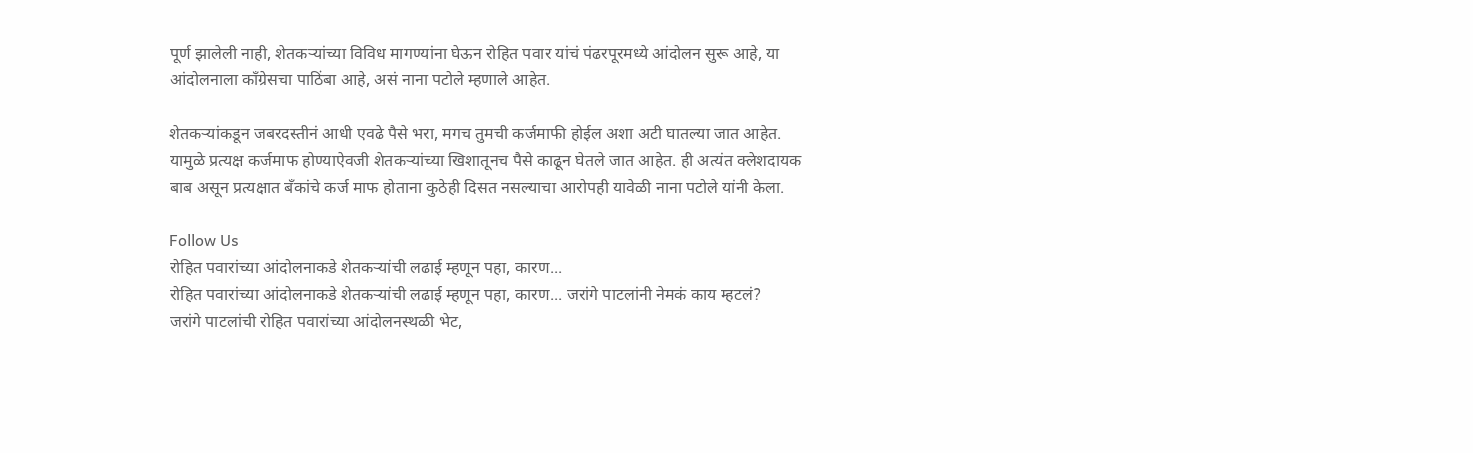पूर्ण झालेली नाही, शेतकऱ्यांच्या विविध मागण्यांना घेऊन रोहित पवार यांचं पंढरपूरमध्ये आंदोलन सुरू आहे, या आंदोलनाला काँग्रेसचा पाठिंबा आहे, असं नाना पटोले म्हणाले आहेत.

शेतकऱ्यांकडून जबरदस्तीनं आधी एवढे पैसे भरा, मगच तुमची कर्जमाफी होईल अशा अटी घातल्या जात आहेत. यामुळे प्रत्यक्ष कर्जमाफ होण्याऐवजी शेतकऱ्यांच्या खिशातूनच पैसे काढून घेतले जात आहेत. ही अत्यंत क्लेशदायक बाब असून प्रत्यक्षात बँकांचे कर्ज माफ होताना कुठेही दिसत नसल्याचा आरोपही यावेळी नाना पटोले यांनी केला.

Follow Us
रोहित पवारांच्या आंदोलनाकडे शेतकऱ्यांची लढाई म्हणून पहा, कारण...
रोहित पवारांच्या आंदोलनाकडे शेतकऱ्यांची लढाई म्हणून पहा, कारण... जरांगे पाटलांनी नेमकं काय म्हटलं?
जरांगे पाटलांची रोहित पवारांच्या आंदोलनस्थळी भेट,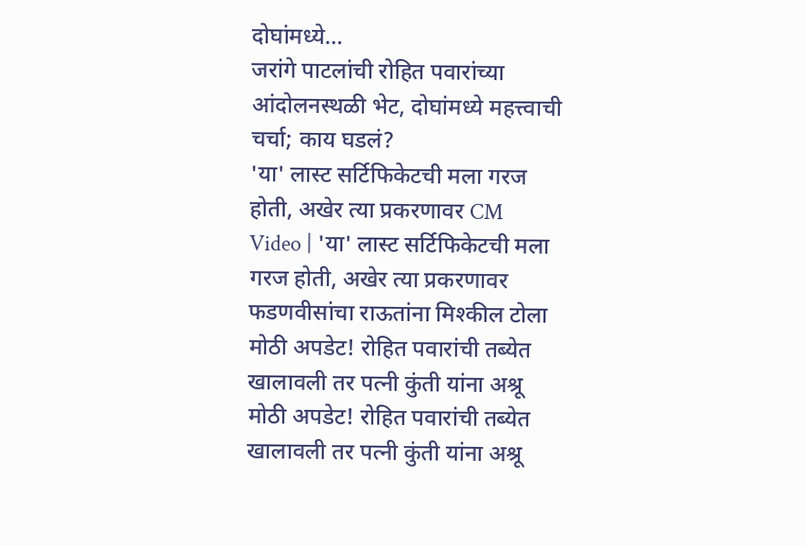दोघांमध्ये...
जरांगे पाटलांची रोहित पवारांच्या आंदोलनस्थळी भेट, दोघांमध्ये महत्त्वाची चर्चा; काय घडलं?
'या' लास्ट सर्टिफिकेटची मला गरज होती, अखेर त्या प्रकरणावर CM
Video | 'या' लास्ट सर्टिफिकेटची मला गरज होती, अखेर त्या प्रकरणावर फडणवीसांचा राऊतांना मिश्कील टोला
मोठी अपडेट! रोहित पवारांची तब्येत खालावली तर पत्नी कुंती यांना अश्रू
मोठी अपडेट! रोहित पवारांची तब्येत खालावली तर पत्नी कुंती यांना अश्रू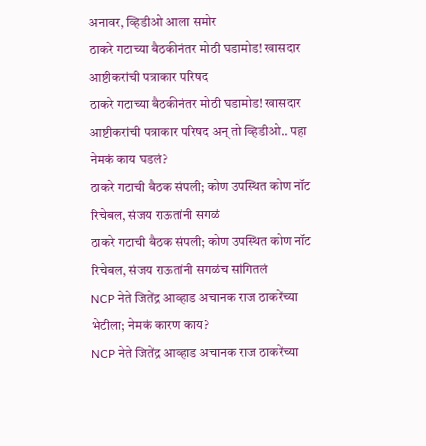अनावर, व्हिडीओ आला समोर
ठाकरे गटाच्या बैठकीनंतर मोठी घडामोड! खासदार आष्टीकरांची पत्राकार परिषद
ठाकरे गटाच्या बैठकीनंतर मोठी घडामोड! खासदार आष्टीकरांची पत्राकार परिषद अन् तो व्हिडीओ.. पहा नेमकं काय घडलं?
ठाकरे गटाची बैठक संपली; कोण उपस्थित कोण नॉट रिचेबल, संजय राऊतांनी सगळं
ठाकरे गटाची बैठक संपली; कोण उपस्थित कोण नॉट रिचेबल, संजय राऊतांनी सगळंच सांगितलं
NCP नेते जितेंद्र आव्हाड अचानक राज ठाकरेंच्या भेटीला; नेमकं कारण काय?
NCP नेते जितेंद्र आव्हाड अचानक राज ठाकरेंच्या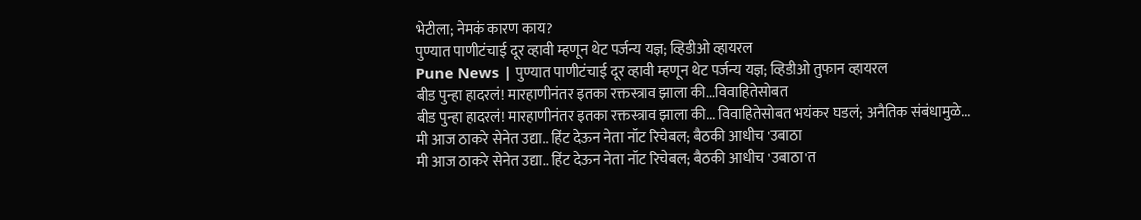भेटीला; नेमकं कारण काय?
पुण्यात पाणीटंचाई दूर व्हावी म्हणून थेट पर्जन्य यज्ञ; व्हिडीओ व्हायरल
Pune News | पुण्यात पाणीटंचाई दूर व्हावी म्हणून थेट पर्जन्य यज्ञ; व्हिडीओ तुफान व्हायरल
बीड पुन्हा हादरलं! मारहाणीनंतर इतका रक्तस्त्राव झाला की...विवाहितेसोबत
बीड पुन्हा हादरलं! मारहाणीनंतर इतका रक्तस्त्राव झाला की... विवाहितेसोबत भयंकर घडलं; अनैतिक संबंधामुळे...
मी आज ठाकरे सेनेत उद्या.. हिंट देऊन नेता नॉट रिचेबल; बैठकी आधीच 'उबाठा
मी आज ठाकरे सेनेत उद्या.. हिंट देऊन नेता नॉट रिचेबल; बैठकी आधीच 'उबाठा'त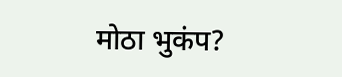मोठा भुकंप?